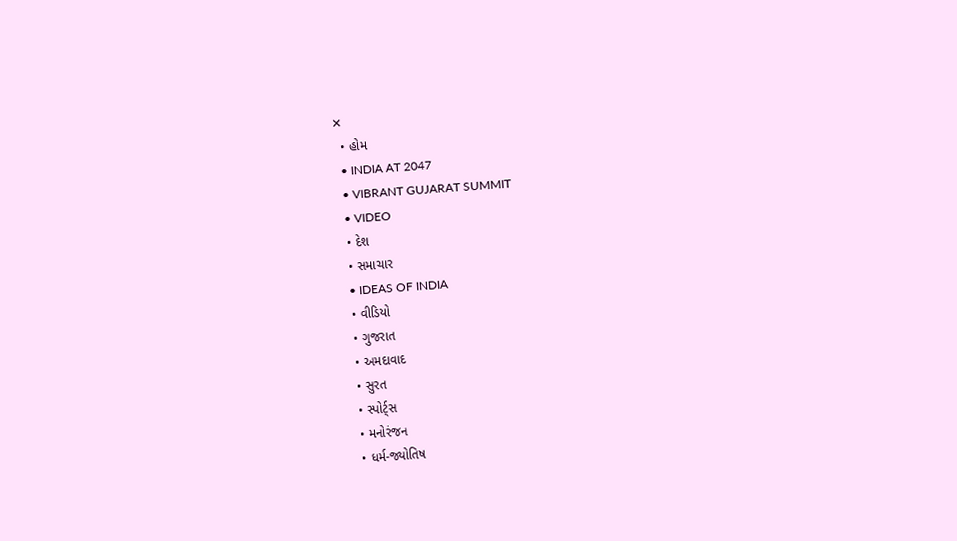✕
  • હોમ
  • INDIA AT 2047
  • VIBRANT GUJARAT SUMMIT
  • VIDEO
  • દેશ
  • સમાચાર
  • IDEAS OF INDIA
  • વીડિયો
  • ગુજરાત
  • અમદાવાદ
  • સુરત
  • સ્પોર્ટ્સ
  • મનોરંજન
  • ધર્મ-જ્યોતિષ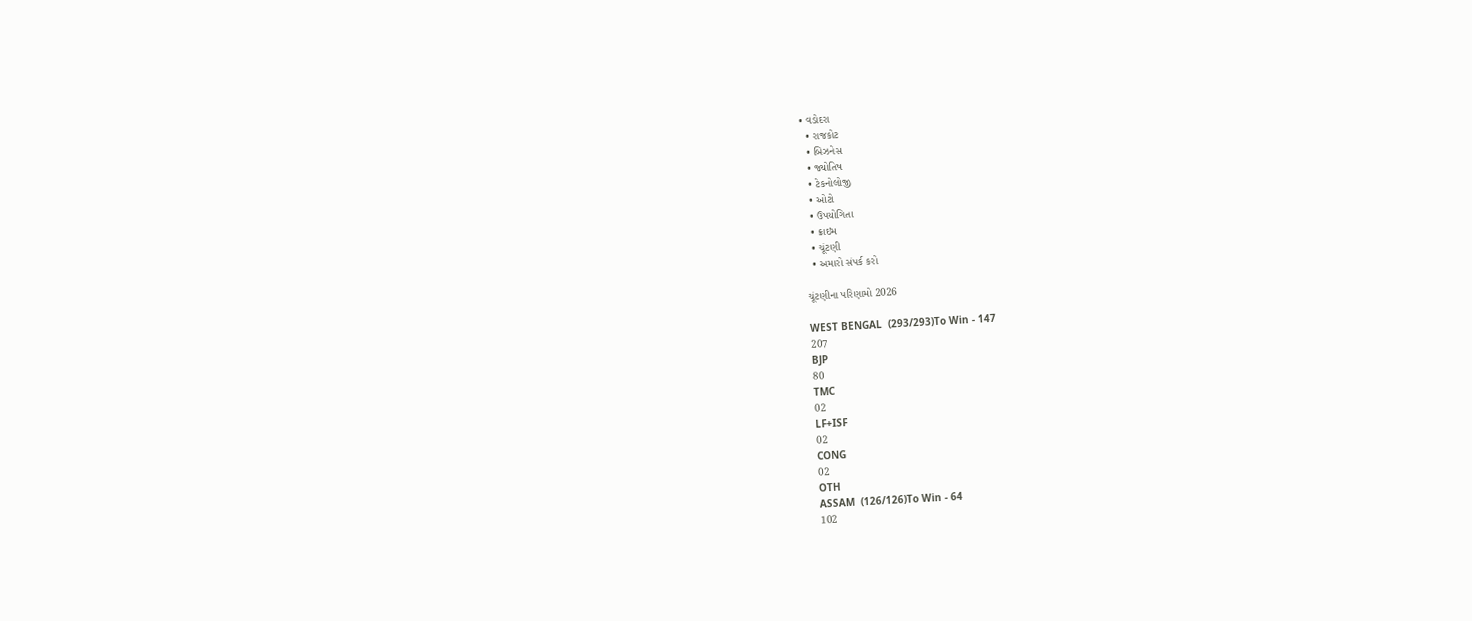• વડોદરા
  • રાજકોટ
  • બિઝનેસ
  • જ્યોતિષ
  • ટેકનોલોજી
  • ઓટો
  • ઉપયોગિતા
  • ક્રાઇમ
  • ચૂંટણી
  • અમારો સંપર્ક કરો

ચૂંટણીના પરિણામો 2026

WEST BENGAL  (293/293)To Win - 147
207
BJP
80
TMC
02
LF+ISF
02
CONG
02
OTH
ASSAM  (126/126)To Win - 64
102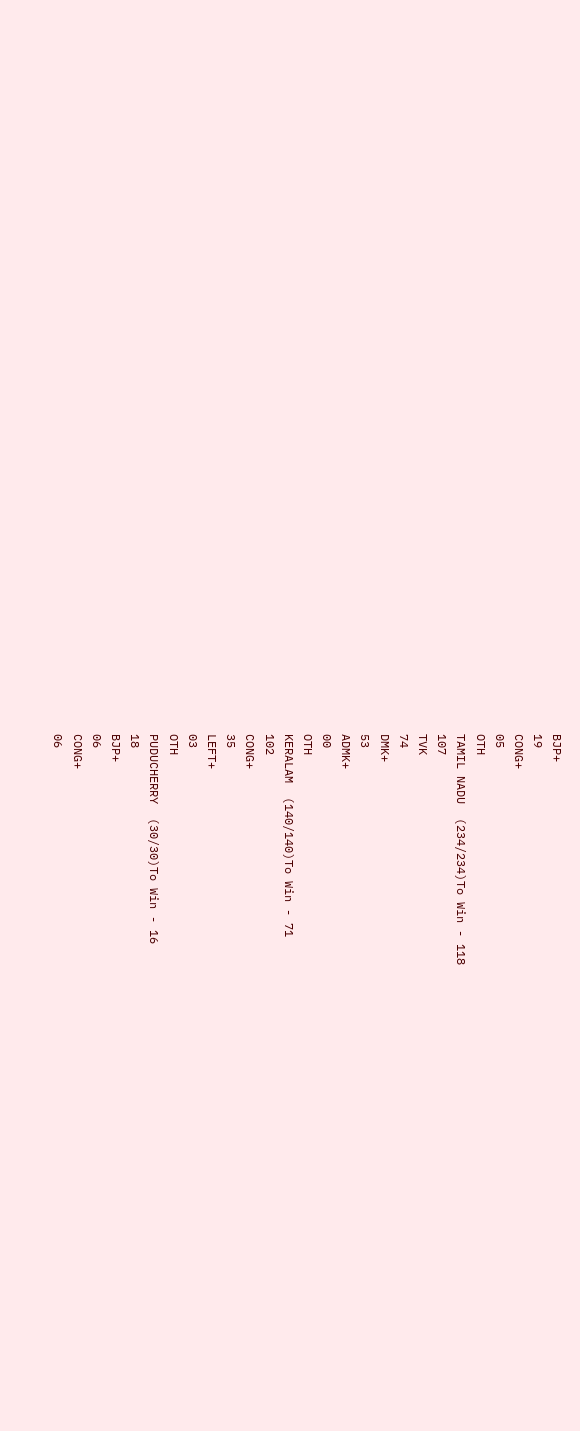BJP+
19
CONG+
05
OTH
TAMIL NADU  (234/234)To Win - 118
107
TVK
74
DMK+
53
ADMK+
00
OTH
KERALAM  (140/140)To Win - 71
102
CONG+
35
LEFT+
03
OTH
PUDUCHERRY  (30/30)To Win - 16
18
BJP+
06
CONG+
06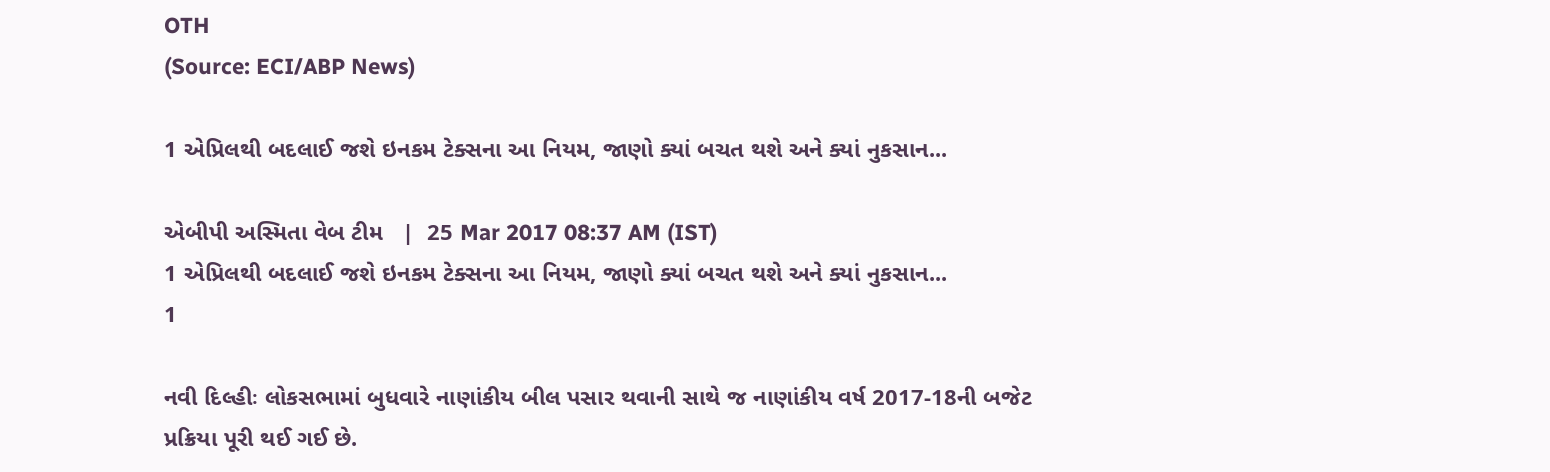OTH
(Source: ECI/ABP News)

1 એપ્રિલથી બદલાઈ જશે ઇનકમ ટેક્સના આ નિયમ, જાણો ક્યાં બચત થશે અને ક્યાં નુકસાન...

એબીપી અસ્મિતા વેબ ટીમ   |  25 Mar 2017 08:37 AM (IST)
1 એપ્રિલથી બદલાઈ જશે ઇનકમ ટેક્સના આ નિયમ, જાણો ક્યાં બચત થશે અને ક્યાં નુકસાન...
1

નવી દિલ્હીઃ લોકસભામાં બુધવારે નાણાંકીય બીલ પસાર થવાની સાથે જ નાણાંકીય વર્ષ 2017-18ની બજેટ પ્રક્રિયા પૂરી થઈ ગઈ છે.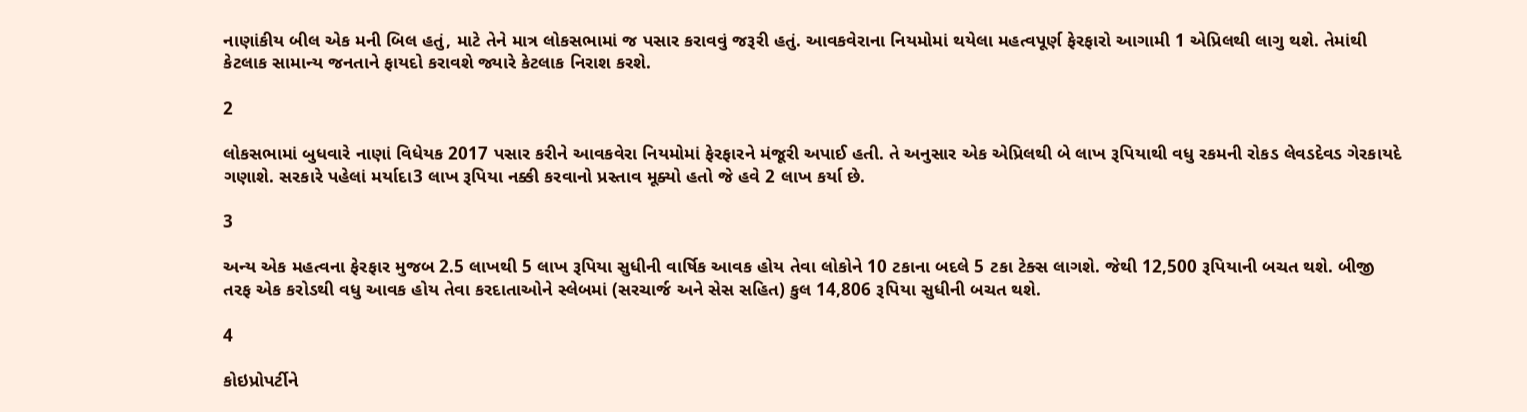નાણાંકીય બીલ એક મની બિલ હતું, માટે તેને માત્ર લોકસભામાં જ પસાર કરાવવું જરૂરી હતું. આવકવેરાના નિયમોમાં થયેલા મહત્વપૂર્ણ ફેરફારો આગામી 1 એપ્રિલથી લાગુ થશે. તેમાંથી કેટલાક સામાન્ય જનતાને ફાયદો કરાવશે જ્યારે કેટલાક નિરાશ કરશે.

2

લોકસભામાં બુધવારે નાણાં વિધેયક 2017 પસાર કરીને આવકવેરા નિયમોમાં ફેરફારને મંજૂરી અપાઈ હતી. તે અનુસાર એક એપ્રિલથી બે લાખ રૂપિયાથી વધુ રકમની રોકડ લેવડદેવડ ગેરકાયદે ગણાશે. સરકારે પહેલાં મર્યાદા3 લાખ રૂપિયા નક્કી કરવાનો પ્રસ્તાવ મૂક્યો હતો જે હવે 2 લાખ કર્યા છે.

3

અન્ય એક મહત્વના ફેરફાર મુજબ 2.5 લાખથી 5 લાખ રૂપિયા સુધીની વાર્ષિક આવક હોય તેવા લોકોને 10 ટકાના બદલે 5 ટકા ટેક્સ લાગશે. જેથી 12,500 રૂપિયાની બચત થશે. બીજી તરફ એક કરોડથી વધુ આવક હોય તેવા કરદાતાઓને સ્લેબમાં (સરચાર્જ અને સેસ સહિત) કુલ 14,806 રૂપિયા સુધીની બચત થશે.

4

કોઇપ્રોપર્ટીને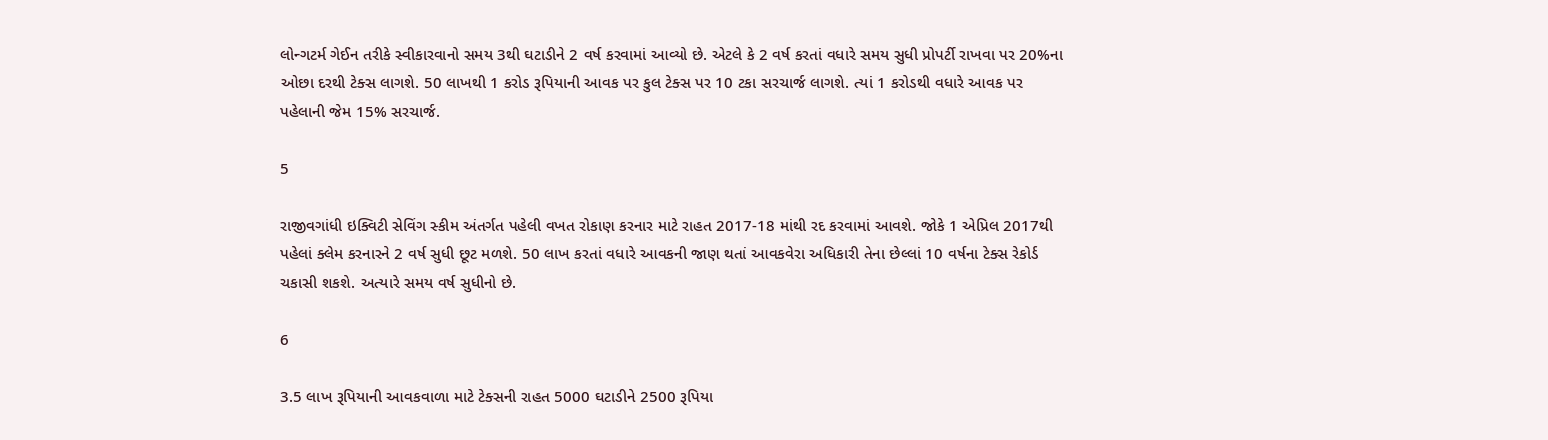લોન્ગટર્મ ગેઈન તરીકે સ્વીકારવાનો સમય 3થી ઘટાડીને 2 વર્ષ કરવામાં આવ્યો છે. એટલે કે 2 વર્ષ કરતાં વધારે સમય સુધી પ્રોપર્ટી રાખવા પર 20%ના ઓછા દરથી ટેક્સ લાગશે. 50 લાખથી 1 કરોડ રૂપિયાની આ‌વક પર કુલ ટેક્સ પર 10 ટકા સરચાર્જ લાગશે. ત્યાં 1 કરોડથી વધારે આવક પર પહેલાની જેમ 15% સરચાર્જ.

5

રાજીવગાંધી ઇક્વિટી સેવિંગ સ્કીમ અંતર્ગત પહેલી વખત રોકાણ કરનાર માટે રાહત 2017-18 માંથી રદ કરવામાં આવશે. જોકે 1 એપ્રિલ 2017થી પહેલાં ક્લેમ કરનારને 2 વર્ષ સુધી છૂટ મળશે. 50 લાખ કરતાં વધારે આવકની જાણ થતાં આવકવેરા અધિકારી તેના છેલ્લાં 10 વર્ષના ટેક્સ રેકોર્ડ ચકાસી શકશે. અત્યારે સમય વર્ષ સુધીનો છે.

6

3.5 લાખ રૂપિયાની આવકવાળા માટે ટેક્સની રાહત 5000 ઘટાડીને 2500 રૂપિયા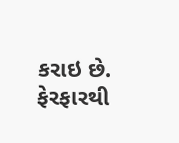કરાઇ છે. ફેરફારથી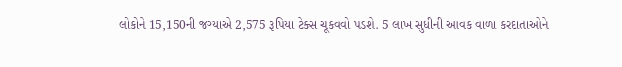લોકોને 15,150ની જગ્યાએ 2,575 રૂપિયા ટેક્સ ચૂકવવો પડશે. 5 લાખ સુધીની આવક વાળા કરદાતાઓને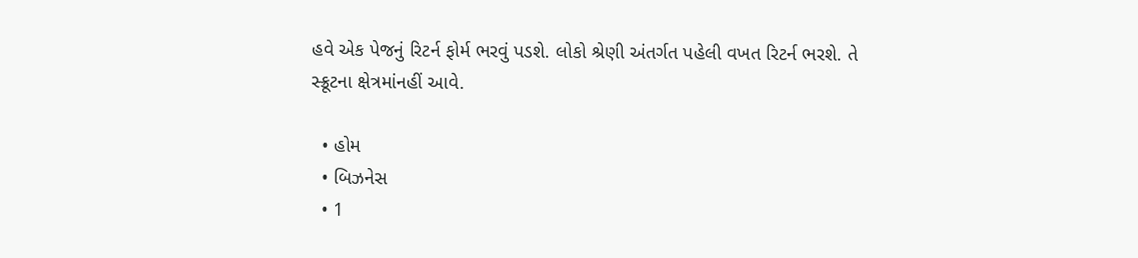હવે એક પેજનું રિટર્ન ફોર્મ ભરવું પડશે. લોકો શ્રેણી અંતર્ગત પહેલી વખત રિટર્ન ભરશે. તે સ્ક્રૂટના ક્ષેત્રમાંનહીં આવે.

  • હોમ
  • બિઝનેસ
  • 1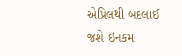એપ્રિલથી બદલાઈ જશે ઇનકમ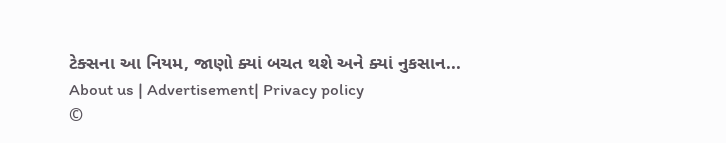ટેક્સના આ નિયમ, જાણો ક્યાં બચત થશે અને ક્યાં નુકસાન...
About us | Advertisement| Privacy policy
©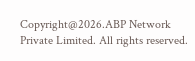Copyright@2026.ABP Network Private Limited. All rights reserved.